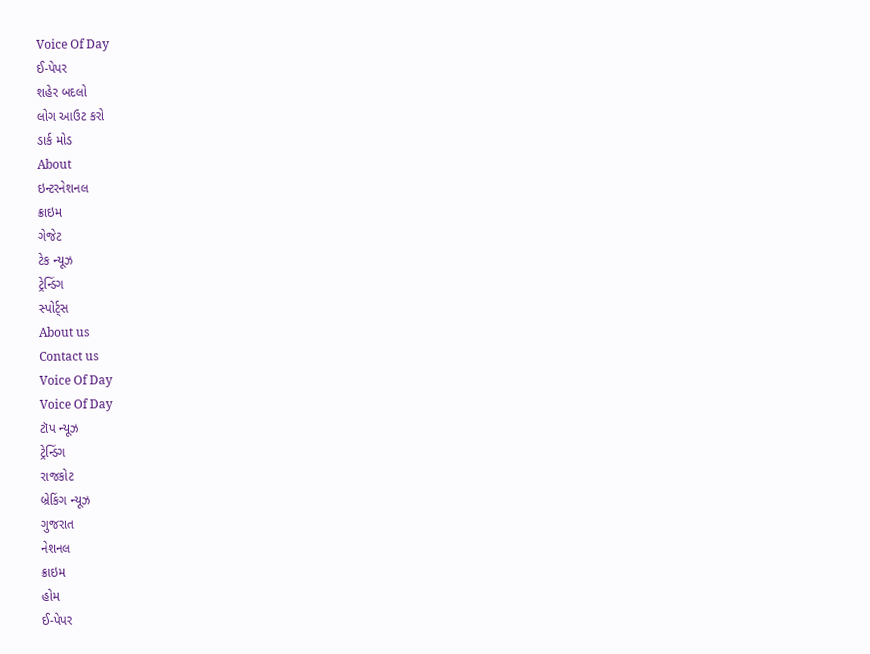Voice Of Day
ઈ-પેપર
શહેર બદલો
લોગ આઉટ કરો
ડાર્ક મોડ
About
ઇન્ટરનેશનલ
ક્રાઇમ
ગેજેટ
ટેક ન્યૂઝ
ટ્રેન્ડિંગ
સ્પોર્ટ્સ
About us
Contact us
Voice Of Day
Voice Of Day
ટૉપ ન્યૂઝ
ટ્રેન્ડિંગ
રાજકોટ
બ્રેકિંગ ન્યૂઝ
ગુજરાત
નેશનલ
ક્રાઇમ
હોમ
ઈ-પેપર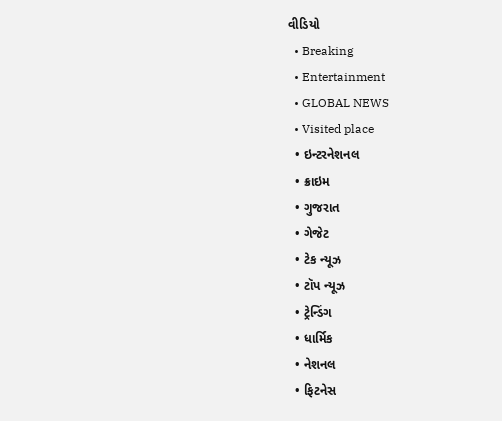વીડિયો
  • Breaking
  • Entertainment
  • GLOBAL NEWS
  • Visited place
  • ઇન્ટરનેશનલ
  • ક્રાઇમ
  • ગુજરાત
  • ગેજેટ
  • ટેક ન્યૂઝ
  • ટૉપ ન્યૂઝ
  • ટ્રેન્ડિંગ
  • ધાર્મિક
  • નેશનલ
  • ફિટનેસ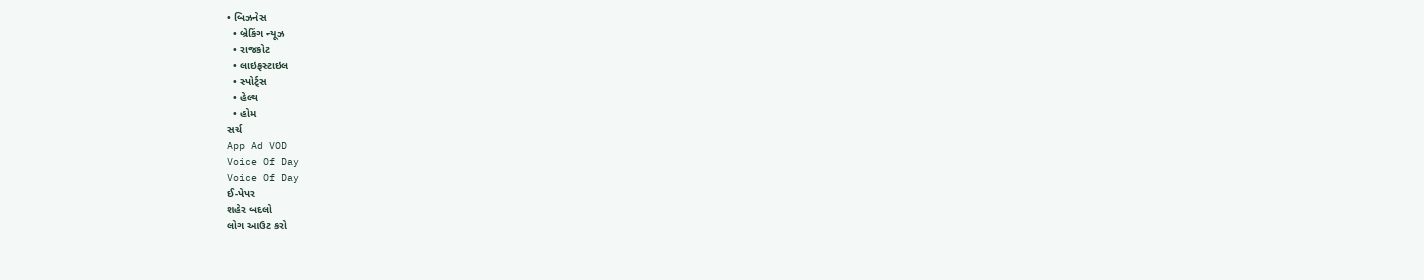• બિઝનેસ
  • બ્રેકિંગ ન્યૂઝ
  • રાજકોટ
  • લાઇફસ્ટાઇલ
  • સ્પોર્ટ્સ
  • હેલ્થ
  • હોમ
સર્ચ
App Ad VOD
Voice Of Day
Voice Of Day
ઈ-પેપર
શહેર બદલો
લોગ આઉટ કરો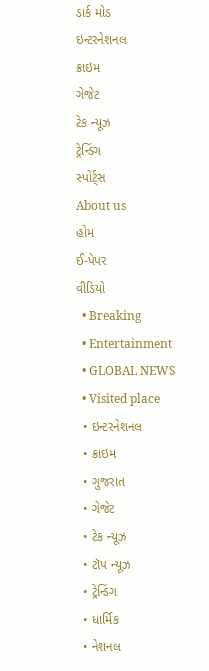ડાર્ક મોડ
ઇન્ટરનેશનલ
ક્રાઇમ
ગેજેટ
ટેક ન્યૂઝ
ટ્રેન્ડિંગ
સ્પોર્ટ્સ
About us
હોમ
ઈ-પેપર
વીડિયો
  • Breaking
  • Entertainment
  • GLOBAL NEWS
  • Visited place
  • ઇન્ટરનેશનલ
  • ક્રાઇમ
  • ગુજરાત
  • ગેજેટ
  • ટેક ન્યૂઝ
  • ટૉપ ન્યૂઝ
  • ટ્રેન્ડિંગ
  • ધાર્મિક
  • નેશનલ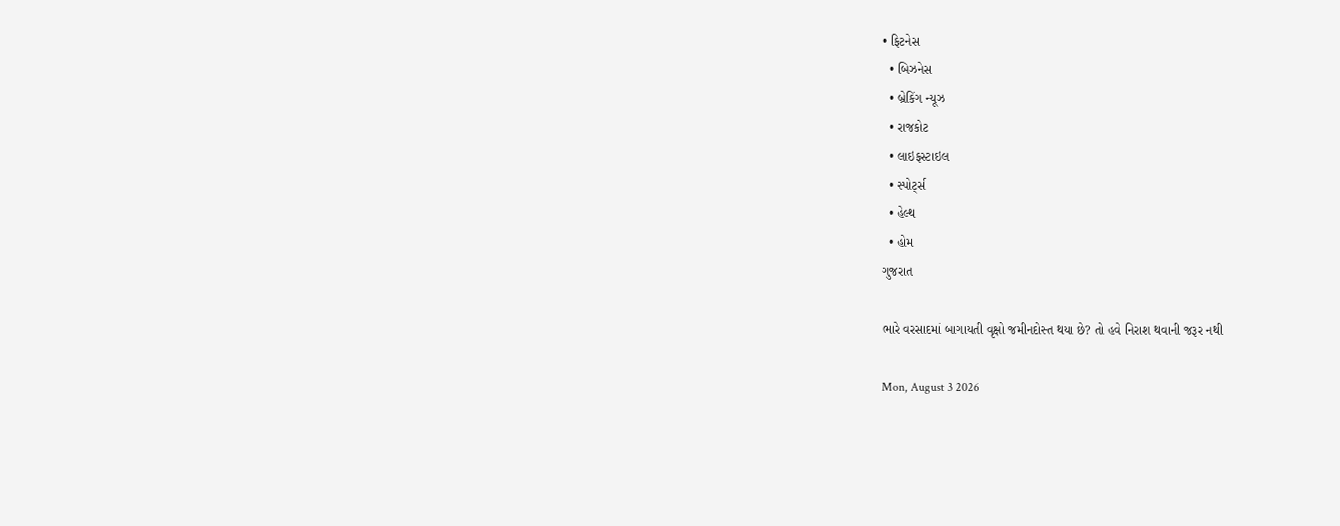• ફિટનેસ
  • બિઝનેસ
  • બ્રેકિંગ ન્યૂઝ
  • રાજકોટ
  • લાઇફસ્ટાઇલ
  • સ્પોર્ટ્સ
  • હેલ્થ
  • હોમ
ગુજરાત

ભારે વરસાદમાં બાગાયતી વૃક્ષો જમીનદોસ્ત થયા છે? તો હવે નિરાશ થવાની જરૂર નથી

Mon, August 3 2026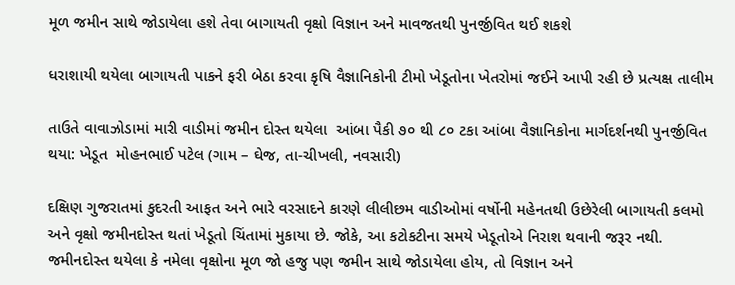મૂળ જમીન સાથે જોડાયેલા હશે તેવા બાગાયતી વૃક્ષો વિજ્ઞાન અને માવજતથી પુનર્જીવિત થઈ શકશે

ધરાશાયી થયેલા બાગાયતી પાકને ફરી બેઠા કરવા કૃષિ વૈજ્ઞાનિકોની ટીમો ખેડૂતોના ખેતરોમાં જઈને આપી રહી છે પ્રત્યક્ષ તાલીમ

તાઉતે વાવાઝોડામાં મારી વાડીમાં જમીન દોસ્ત થયેલા  આંબા પૈકી ૭૦ થી ૮૦ ટકા આંબા વૈજ્ઞાનિકોના માર્ગદર્શનથી પુનર્જીવિત થયા: ખેડૂત  મોહનભાઈ પટેલ (ગામ – ઘેજ, તા-ચીખલી, નવસારી)

દક્ષિણ ગુજરાતમાં કુદરતી આફત અને ભારે વરસાદને કારણે લીલીછમ વાડીઓમાં વર્ષોની મહેનતથી ઉછેરેલી બાગાયતી કલમો અને વૃક્ષો જમીનદોસ્ત થતાં ખેડૂતો ચિંતામાં મુકાયા છે. જોકે, આ કટોકટીના સમયે ખેડૂતોએ નિરાશ થવાની જરૂર નથી. જમીનદોસ્ત થયેલા કે નમેલા વૃક્ષોના મૂળ જો હજુ પણ જમીન સાથે જોડાયેલા હોય, તો વિજ્ઞાન અને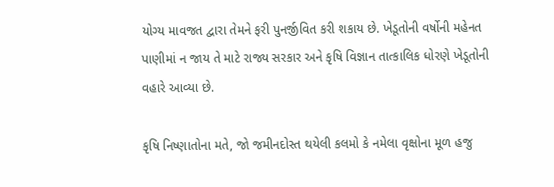યોગ્ય માવજત દ્વારા તેમને ફરી પુનર્જીવિત કરી શકાય છે. ખેડૂતોની વર્ષોની મહેનત પાણીમાં ન જાય તે માટે રાજ્ય સરકાર અને કૃષિ વિજ્ઞાન તાત્કાલિક ધોરણે ખેડૂતોની વહારે આવ્યા છે.

કૃષિ નિષ્ણાતોના મતે, જો જમીનદોસ્ત થયેલી કલમો કે નમેલા વૃક્ષોના મૂળ હજુ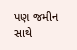પણ જમીન સાથે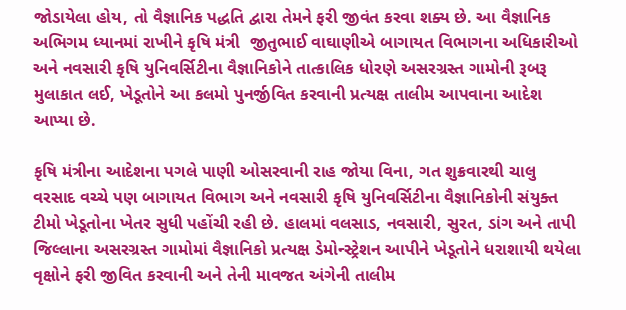જોડાયેલા હોય, તો વૈજ્ઞાનિક પદ્ધતિ દ્વારા તેમને ફરી જીવંત કરવા શક્ય છે. આ વૈજ્ઞાનિક અભિગમ ધ્યાનમાં રાખીને કૃષિ મંત્રી  જીતુભાઈ વાઘાણીએ બાગાયત વિભાગના અધિકારીઓ અને નવસારી કૃષિ યુનિવર્સિટીના વૈજ્ઞાનિકોને તાત્કાલિક ધોરણે અસરગ્રસ્ત ગામોની રૂબરૂ મુલાકાત લઈ, ખેડૂતોને આ કલમો પુનર્જીવિત કરવાની પ્રત્યક્ષ તાલીમ આપવાના આદેશ આપ્યા છે.

કૃષિ મંત્રીના આદેશના પગલે પાણી ઓસરવાની રાહ જોયા વિના, ગત શુક્રવારથી ચાલુ વરસાદ વચ્ચે પણ બાગાયત વિભાગ અને નવસારી કૃષિ યુનિવર્સિટીના વૈજ્ઞાનિકોની સંયુક્ત ટીમો ખેડૂતોના ખેતર સુધી પહોંચી રહી છે. હાલમાં વલસાડ, નવસારી, સુરત, ડાંગ અને તાપી જિલ્લાના અસરગ્રસ્ત ગામોમાં વૈજ્ઞાનિકો પ્રત્યક્ષ ડેમોન્સ્ટ્રેશન આપીને ખેડૂતોને ધરાશાયી થયેલા વૃક્ષોને ફરી જીવિત કરવાની અને તેની માવજત અંગેની તાલીમ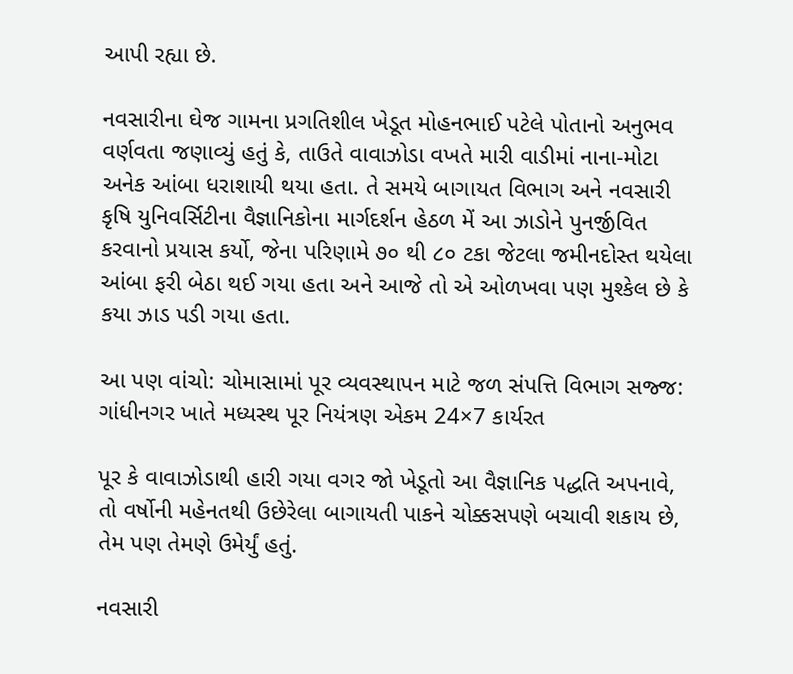આપી રહ્યા છે.

નવસારીના ઘેજ ગામના પ્રગતિશીલ ખેડૂત મોહનભાઈ પટેલે પોતાનો અનુભવ વર્ણવતા જણાવ્યું હતું કે, તાઉતે વાવાઝોડા વખતે મારી વાડીમાં નાના-મોટા અનેક આંબા ધરાશાયી થયા હતા. તે સમયે બાગાયત વિભાગ અને નવસારી કૃષિ યુનિવર્સિટીના વૈજ્ઞાનિકોના માર્ગદર્શન હેઠળ મેં આ ઝાડોને પુનર્જીવિત કરવાનો પ્રયાસ કર્યો, જેના પરિણામે ૭૦ થી ૮૦ ટકા જેટલા જમીનદોસ્ત થયેલા આંબા ફરી બેઠા થઈ ગયા હતા અને આજે તો એ ઓળખવા પણ મુશ્કેલ છે કે કયા ઝાડ પડી ગયા હતા.

આ પણ વાંચો: ચોમાસામાં પૂર વ્યવસ્થાપન માટે જળ સંપત્તિ વિભાગ સજ્જ: ગાંધીનગર ખાતે મધ્યસ્થ પૂર નિયંત્રણ એકમ 24×7 કાર્યરત

પૂર કે વાવાઝોડાથી હારી ગયા વગર જો ખેડૂતો આ વૈજ્ઞાનિક પદ્ધતિ અપનાવે, તો વર્ષોની મહેનતથી ઉછેરેલા બાગાયતી પાકને ચોક્કસપણે બચાવી શકાય છે, તેમ પણ તેમણે ઉમેર્યું હતું.

નવસારી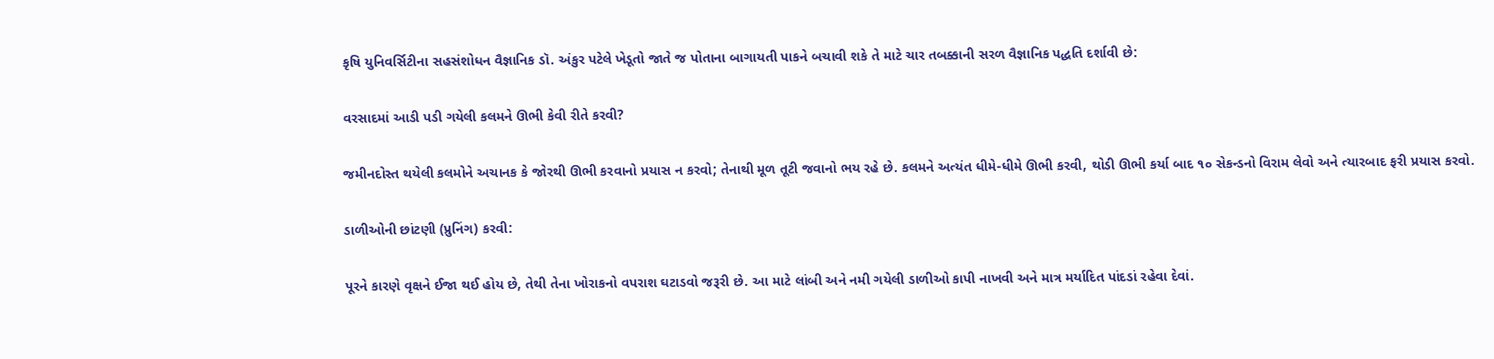કૃષિ યુનિવર્સિટીના સહસંશોધન વૈજ્ઞાનિક ડૉ. અંકુર પટેલે ખેડૂતો જાતે જ પોતાના બાગાયતી પાકને બચાવી શકે તે માટે ચાર તબક્કાની સરળ વૈજ્ઞાનિક પદ્ધતિ દર્શાવી છે:

વરસાદમાં આડી પડી ગયેલી કલમને ઊભી કેવી રીતે કરવી?

જમીનદોસ્ત થયેલી કલમોને અચાનક કે જોરથી ઊભી કરવાનો પ્રયાસ ન કરવો; તેનાથી મૂળ તૂટી જવાનો ભય રહે છે. કલમને અત્યંત ધીમે-ધીમે ઊભી કરવી, થોડી ઊભી કર્યા બાદ ૧૦ સેકન્ડનો વિરામ લેવો અને ત્યારબાદ ફરી પ્રયાસ કરવો.

ડાળીઓની છાંટણી (પ્રુનિંગ) કરવી:

પૂરને કારણે વૃક્ષને ઈજા થઈ હોય છે, તેથી તેના ખોરાકનો વપરાશ ઘટાડવો જરૂરી છે. આ માટે લાંબી અને નમી ગયેલી ડાળીઓ કાપી નાખવી અને માત્ર મર્યાદિત પાંદડાં રહેવા દેવાં.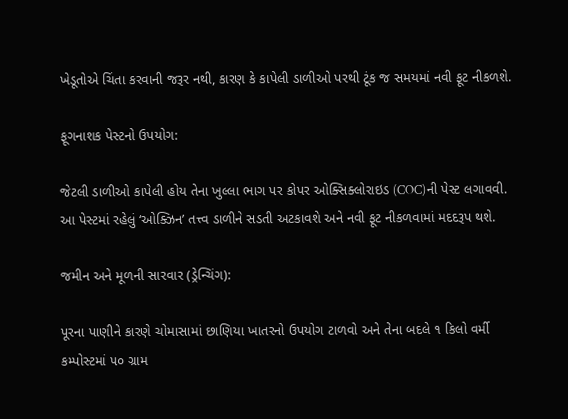ખેડૂતોએ ચિંતા કરવાની જરૂર નથી, કારણ કે કાપેલી ડાળીઓ પરથી ટૂંક જ સમયમાં નવી ફૂટ નીકળશે.

ફૂગનાશક પેસ્ટનો ઉપયોગ:

જેટલી ડાળીઓ કાપેલી હોય તેના ખુલ્લા ભાગ પર કોપર ઓક્સિક્લોરાઇડ (COC)ની પેસ્ટ લગાવવી. આ પેસ્ટમાં રહેલું ‘ઓક્ઝિન’ તત્ત્વ ડાળીને સડતી અટકાવશે અને નવી ફૂટ નીકળવામાં મદદરૂપ થશે.

જમીન અને મૂળની સારવાર (ડ્રેન્ચિંગ):

પૂરના પાણીને કારણે ચોમાસામાં છાણિયા ખાતરનો ઉપયોગ ટાળવો અને તેના બદલે ૧ કિલો વર્મી કમ્પોસ્ટમાં ૫૦ ગ્રામ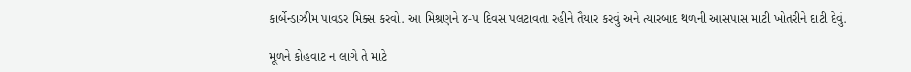કાર્બેન્ડાઝીમ પાવડર મિક્સ કરવો. આ મિશ્રણને ૪-૫ દિવસ પલટાવતા રહીને તૈયાર કરવું અને ત્યારબાદ થળની આસપાસ માટી ખોતરીને દાટી દેવું.

મૂળને કોહવાટ ન લાગે તે માટે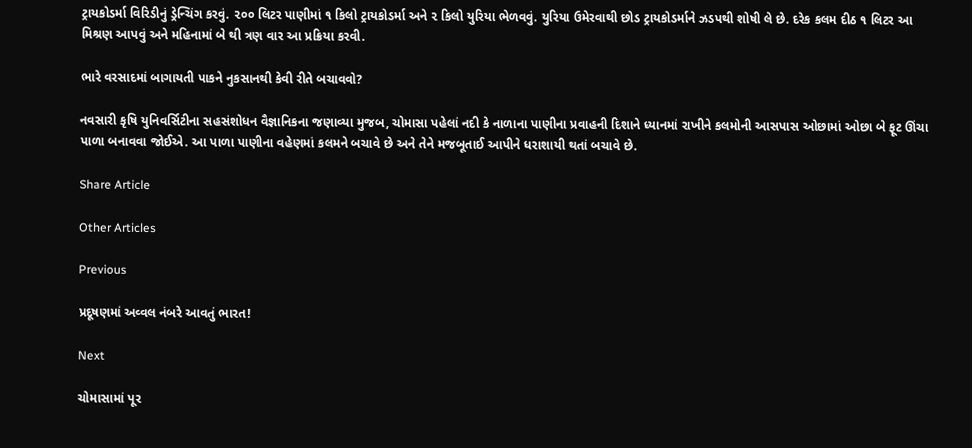ટ્રાયકોડર્મા વિરિડીનું ડ્રેન્ચિંગ કરવું. ૨૦૦ લિટર પાણીમાં ૧ કિલો ટ્રાયકોડર્મા અને ૨ કિલો યુરિયા ભેળવવું. યુરિયા ઉમેરવાથી છોડ ટ્રાયકોડર્માને ઝડપથી શોષી લે છે. દરેક કલમ દીઠ ૧ લિટર આ મિશ્રણ આપવું અને મહિનામાં બે થી ત્રણ વાર આ પ્રક્રિયા કરવી.

ભારે વરસાદમાં બાગાયતી પાકને નુકસાનથી કેવી રીતે બચાવવો?

નવસારી કૃષિ યુનિવર્સિટીના સહસંશોધન વૈજ્ઞાનિકના જણાવ્યા મુજબ, ચોમાસા પહેલાં નદી કે નાળાના પાણીના પ્રવાહની દિશાને ધ્યાનમાં રાખીને કલમોની આસપાસ ઓછામાં ઓછા બે ફૂટ ઊંચા પાળા બનાવવા જોઈએ. આ પાળા પાણીના વહેણમાં કલમને બચાવે છે અને તેને મજબૂતાઈ આપીને ધરાશાયી થતાં બચાવે છે.

Share Article

Other Articles

Previous

પ્રદૂષણમાં અવ્વલ નંબરે આવતું ભારત!

Next

ચોમાસામાં પૂર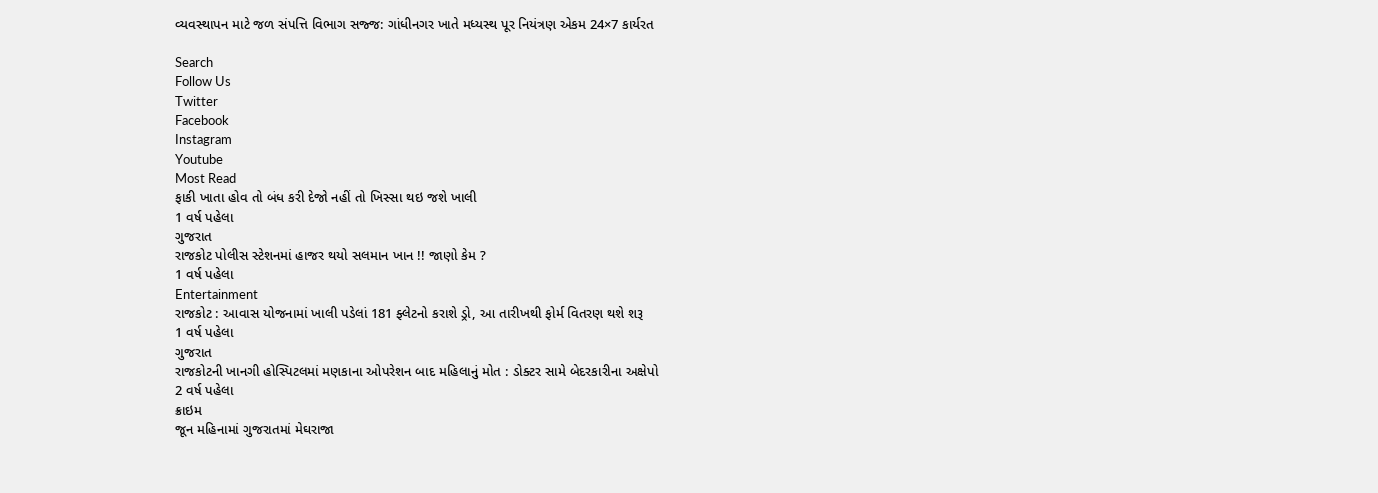વ્યવસ્થાપન માટે જળ સંપત્તિ વિભાગ સજ્જ: ગાંધીનગર ખાતે મધ્યસ્થ પૂર નિયંત્રણ એકમ 24×7 કાર્યરત

Search
Follow Us
Twitter
Facebook
Instagram
Youtube
Most Read
ફાકી ખાતા હોવ તો બંધ કરી દેજો નહીં તો ખિસ્સા થઇ જશે ખાલી
1 વર્ષ પહેલા
ગુજરાત
રાજકોટ પોલીસ સ્ટેશનમાં હાજર થયો સલમાન ખાન !! જાણો કેમ ?
1 વર્ષ પહેલા
Entertainment
રાજકોટ : આવાસ યોજનામાં ખાલી પડેલાં 181 ફ્લેટનો કરાશે ડ્રો, આ તારીખથી ફોર્મ વિતરણ થશે શરૂ
1 વર્ષ પહેલા
ગુજરાત
રાજકોટની ખાનગી હોસ્પિટલમાં મણકાના ઓપરેશન બાદ મહિલાનું મોત : ડોક્ટર સામે બેદરકારીના અક્ષેપો
2 વર્ષ પહેલા
ક્રાઇમ
જૂન મહિનામાં ગુજરાતમાં મેઘરાજા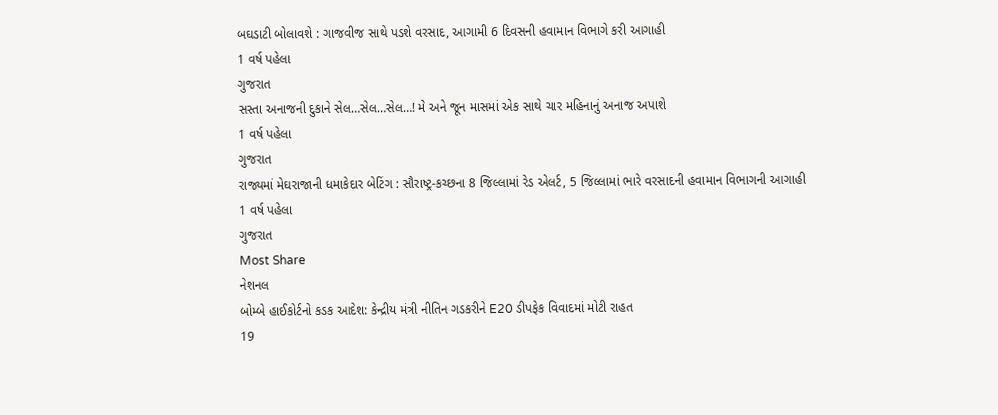બઘડાટી બોલાવશે : ગાજવીજ સાથે પડશે વરસાદ, આગામી 6 દિવસની હવામાન વિભાગે કરી આગાહી
1 વર્ષ પહેલા
ગુજરાત
સસ્તા અનાજની દુકાને સેલ…સેલ…સેલ…! મે અને જૂન માસમાં એક સાથે ચાર મહિનાનું અનાજ અપાશે
1 વર્ષ પહેલા
ગુજરાત
રાજ્યમાં મેઘરાજાની ધમાકેદાર બેટિંગ : સૌરાષ્ટ્ર-કચ્છના 8 જિલ્લામાં રેડ એલર્ટ, 5 જિલ્લામાં ભારે વરસાદની હવામાન વિભાગની આગાહી
1 વર્ષ પહેલા
ગુજરાત
Most Share
નેશનલ
બોમ્બે હાઈકોર્ટનો કડક આદેશ: કેન્દ્રીય મંત્રી નીતિન ગડકરીને E20 ડીપફેક વિવાદમાં મોટી રાહત
19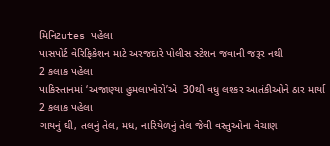મિનિટutes પહેલા
પાસપોર્ટ વેરિફિકેશન માટે અરજદારે પોલીસ સ્ટેશન જવાની જરૂર નથી
2 કલાક પહેલા
પાકિસ્તાનમાં ‘અજાણ્યા હુમલાખોરો’એ  30થી વધુ લશ્કર આતંકીઓને ઠાર માર્યા
2 કલાક પહેલા
ગાયનું ઘી, તલનું તેલ, મધ, નારિયેળનું તેલ જેવી વસ્તુઓના વેચાણ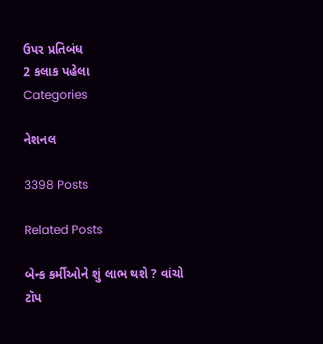ઉપર પ્રતિબંધ
2 કલાક પહેલા
Categories

નેશનલ

3398 Posts

Related Posts

બેન્ક કર્મીઓને શું લાભ થશે ? વાંચો
ટૉપ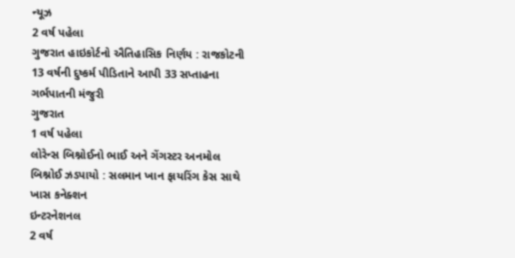ન્યૂઝ
2 વર્ષ પહેલા
ગુજરાત હાઇકોર્ટનો ઐતિહાસિક નિર્ણય : રાજકોટની 13 વર્ષની દુષ્કર્મ પીડિતાને આપી 33 સપ્તાહના ગર્ભપાતની મંજુરી
ગુજરાત
1 વર્ષ પહેલા
લોરેન્સ બિશ્નોઈનો ભાઈ અને ગેંગસ્ટર અનમોલ બિશ્નોઈ ઝડપાયો : સલમાન ખાન ફાયરિંગ કેસ સાથે ખાસ કનેક્શન
ઇન્ટરનેશનલ
2 વર્ષ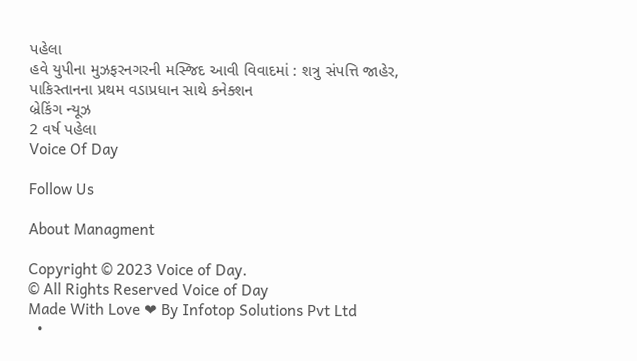પહેલા
હવે યુપીના મુઝફરનગરની મસ્જિદ આવી વિવાદમાં : શત્રુ સંપત્તિ જાહેર, પાકિસ્તાનના પ્રથમ વડાપ્રધાન સાથે કનેક્શન
બ્રેકિંગ ન્યૂઝ
2 વર્ષ પહેલા
Voice Of Day

Follow Us

About Managment

Copyright © 2023 Voice of Day.
© All Rights Reserved Voice of Day
Made With Love ❤ By Infotop Solutions Pvt Ltd
  •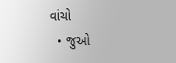વાંચો
  • જુઓ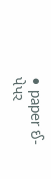• paper ઈ-પેપર